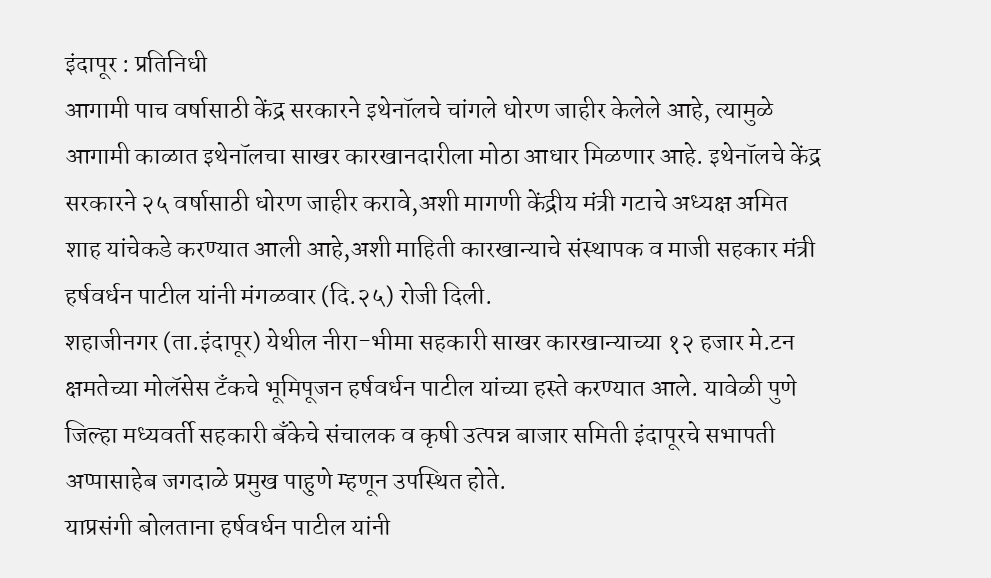इंदापूर : प्रतिनिधी
आगामी पाच वर्षासाठी केंद्र सरकारने इथेनॉलचे चांगले धोरण जाहीर केलेले आहे, त्यामुळे आगामी काळात इथेनॉलचा साखर कारखानदारीला मोठा आधार मिळणार आहे. इथेनॉलचे केंद्र सरकारने २५ वर्षासाठी धोरण जाहीर करावे,अशी मागणी केंद्रीय मंत्री गटाचे अध्यक्ष अमित शाह यांचेकडे करण्यात आली आहे,अशी माहिती कारखान्याचे संस्थापक व माजी सहकार मंत्री हर्षवर्धन पाटील यांनी मंगळवार (दि.२५) रोजी दिली.
शहाजीनगर (ता.इंदापूर) येथील नीरा-भीमा सहकारी साखर कारखान्याच्या १२ हजार मे.टन क्षमतेच्या मोलॅसेस टँकचे भूमिपूजन हर्षवर्धन पाटील यांच्या हस्ते करण्यात आले. यावेळी पुणे जिल्हा मध्यवर्ती सहकारी बँकेचे संचालक व कृषी उत्पन्न बाजार समिती इंदापूरचे सभापती अप्पासाहेब जगदाळे प्रमुख पाहुणे म्हणून उपस्थित होते.
याप्रसंगी बोलताना हर्षवर्धन पाटील यांनी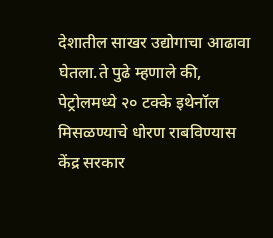देशातील साखर उद्योगाचा आढावा घेतला.ते पुढे म्हणाले की, पेट्रोलमध्ये २० टक्के इथेनॉल मिसळण्याचे धोरण राबविण्यास केंद्र सरकार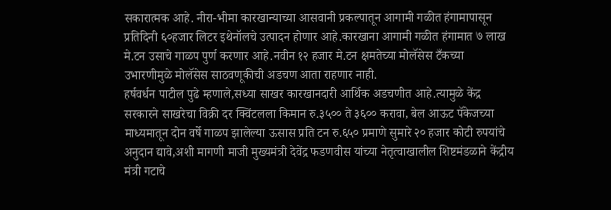सकारात्मक आहे. नीरा-भीमा कारखान्याच्या आसवानी प्रकल्पातून आगामी गळीत हंगामापासून प्रतिदिनी ६०हजार लिटर इथेनॉलचे उत्पादन होणार आहे.कारखाना आगामी गळीत हंगामात ७ लाख मे.टन उसाचे गाळप पुर्ण करणार आहे.नवीन १२ हजार मे.टन क्षमतेच्या मोलॅसेस टँकच्या उभारणीमुळे मोलॅसेस साठवणूकीची अडचण आता राहणार नाही.
हर्षवर्धन पाटील पुढे म्हणाले,सध्या साखर कारखानदारी आर्थिक अडचणीत आहे.त्यामुळे केंद्र सरकारने साखरेचा विक्री दर क्विंटलला किमान रु.३५०० ते ३६०० करावा, बेल आऊट पॅकेजच्या माध्यमातून दोन वर्षे गाळप झालेल्या ऊसास प्रति टन रु.६५० प्रमाणे सुमारे २० हजार कोटी रुपयांचे अनुदान द्यावे,अशी मागणी माजी मुख्यमंत्री देवेंद्र फडणवीस यांच्या नेतृत्वाखालील शिष्टमंडळाने केंद्रीय मंत्री गटाचे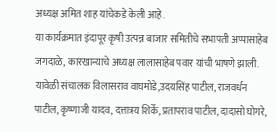अध्यक्ष अमित शाह यांचेकडे केली आहे.
या कार्यक्रमात इंदापूर कृषी उत्पन्न बाजार समितीचे सभापती अप्पासाहेब जगदाळे, कारखान्याचे अध्यक्ष लालासाहेब पवार यांची भाषणे झाली.
यावेळी संचालक विलासराव वाघमोडे,उदयसिंह पाटील, राजवर्धन पाटील, कृष्णाजी यादव, दत्तात्रय शिर्के, प्रतापराव पाटील, दादासो घोगरे,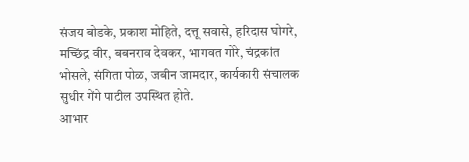संजय बोडके, प्रकाश मोहिते, दत्तू सवासे, हरिदास घोगरे, मच्छिंद्र वीर, बबनराव देवकर, भागवत गोरे, चंद्रकांत भोसले, संगिता पोळ, जबीन जामदार, कार्यकारी संचालक सुधीर गेंगे पाटील उपस्थित होते.
आभार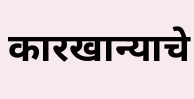कारखान्याचे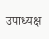उपाध्यक्ष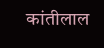कांतीलाल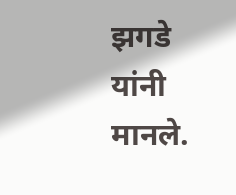झगडे यांनी मानले.